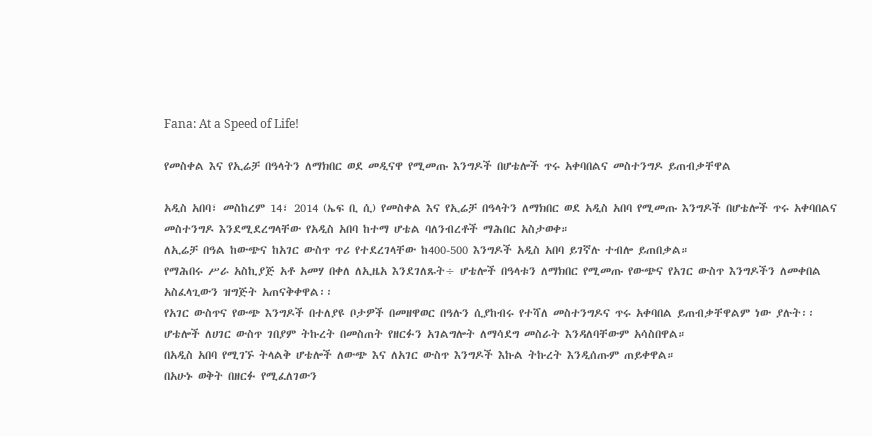Fana: At a Speed of Life!

የመስቀል እና የኢሬቻ በዓላትን ለማክበር ወደ መዲናዋ የሚመጡ እንግዶች በሆቴሎች ጥሩ አቀባበልና መስተንግዶ ይጠብቃቸዋል

አዲስ አበባ፣ መስከረም 14፣ 2014 (ኤፍ ቢ ሲ) የመስቀል እና የኢሬቻ በዓላትን ለማክበር ወደ አዲስ አበባ የሚመጡ እንግዶች በሆቴሎች ጥሩ አቀባበልና መስተንግዶ እንደሚደረግላቸው የአዲስ አበባ ከተማ ሆቴል ባለንብረቶች ማሕበር አስታወቀ።
ለኢሬቻ በዓል ከውጭና ከአገር ውስጥ ጥሪ የተደረገላቸው ከ400-500 እንግዶች አዲስ አበባ ይገኛሉ ተብሎ ይጠበቃል።
የማሕበሩ ሥራ አስኪያጅ አቶ አመሃ በቀለ ለኢዜአ እንደገለጹት÷ ሆቴሎች በዓላቱን ለማክበር የሚመጡ የውጭና የአገር ውስጥ እንግዶችን ለመቀበል አስፈላጊውን ዝግጅት አጠናቅቀዋል፡፡
የአገር ውስጥና የውጭ እንግዶች በተለያዩ ቦታዎች በመዘዋወር በዓሉን ሲያከብሩ የተሻለ መስተንግዶና ጥሩ አቀባበል ይጠብቃቸዋልም ነው ያሉት፡፡
ሆቴሎች ለሀገር ውስጥ ገበያም ትኩረት በመስጠት የዘርፉን አገልግሎት ለማሳደግ መስራት እንዳለባቸውም አሳስበዋል።
በአዲስ አበባ የሚገኙ ትላልቅ ሆቴሎች ለውጭ እና ለአገር ውስጥ እንግዶች እኩል ትኩረት እንዲሰጡም ጠይቀዋል።
በአሁኑ ወቅት በዘርፉ የሚፈለገውን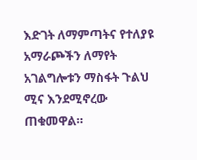እድገት ለማምጣትና የተለያዩ አማራጮችን ለማየት አገልግሎቱን ማስፋት ጉልህ ሚና እንደሚኖረው ጠቁመዋል።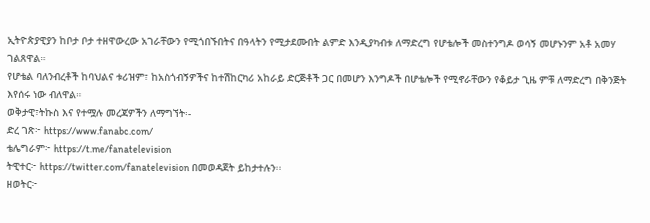ኢትዮጵያዊያን ከቦታ ቦታ ተዘዋውረው አገራቸውን የሚጎበኙበትና በዓላትን የሚታደሙበት ልምድ እንዲያካብቱ ለማድረግ የሆቴሎች መስተንግዶ ወሳኝ መሆኑንም አቶ አመሃ ገልጸዋል።
የሆቴል ባለንብረቶች ከባህልና ቱሪዝም፣ ከአስጎብኝዎችና ከተሽከርካሪ አከራይ ድርጅቶች ጋር በመሆን እንግዶች በሆቴሎች የሚኖራቸውን የቆይታ ጊዜ ምቹ ለማድረግ በቅንጅት እየሰሩ ነው ብለዋል።
ወቅታዊ፣ትኩስ እና የተሟሉ መረጃዎችን ለማግኘት፡-
ድረ ገጽ፦ https://www.fanabc.com/
ቴሌግራም፦ https://t.me/fanatelevision
ትዊተር፦ https://twitter.com/fanatelevision በመወዳጀት ይከታተሉን፡፡
ዘወትር፦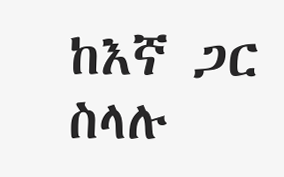ከእኛ ጋር ስላሉ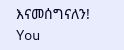እናመሰግናለን!
You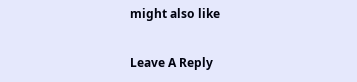might also like

Leave A Reply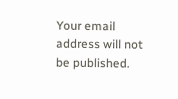Your email address will not be published.